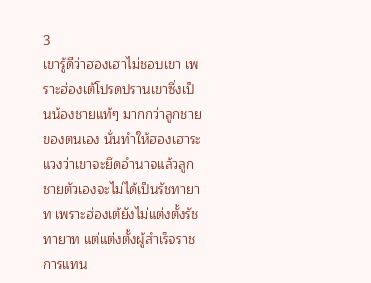3
เขารู้ดีว่าฮองเฮาไม่ชอบเขา เพราะฮ่องเต้โปรดปรานเขาซึ่งเป็นน้องชายแท้ๆ มากกว่าลูกชายของตนเอง นั่นทำให้ฮองเฮาระแวงว่าเขาจะยึดอำนาจแล้วลูกชายตัวเองจะไม่ได้เป็นรัชทายาท เพราะฮ่องเต้ยังไม่แต่งตั้งรัชทายาท แต่แต่งตั้งผู้สำเร็จราชการแทน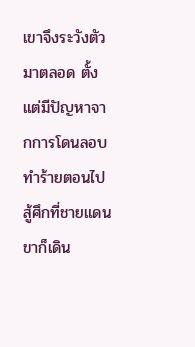เขาจึงระวังตัวมาตลอด ตั้งแต่มีปัญหาจากการโดนลอบทำร้ายตอนไปสู้ศึกที่ชายแดน ขาก็เดิน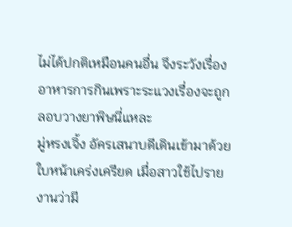ไม่ได้ปกติเหมือนคนอื่น จึงระวังเรื่องอาหารการกินเพราะระแวงเรื่องจะถูกลอบวางยาพิษนี่แหละ
มู่หรงเจิ้ง อัครเสนาบดีเดินเข้ามาด้วยใบหน้าเคร่งเครียด เมื่อสาวใช้ไปรายงานว่ามี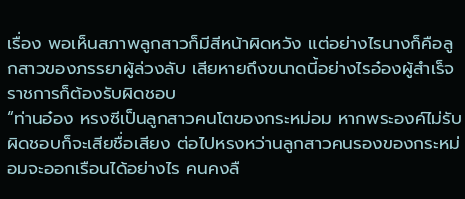เรื่อง พอเห็นสภาพลูกสาวก็มีสีหน้าผิดหวัง แต่อย่างไรนางก็คือลูกสาวของภรรยาผู้ล่วงลับ เสียหายถึงขนาดนี้อย่างไรอ๋องผู้สำเร็จราชการก็ต้องรับผิดชอบ
“ท่านอ๋อง หรงซีเป็นลูกสาวคนโตของกระหม่อม หากพระองค์ไม่รับผิดชอบก็จะเสียชื่อเสียง ต่อไปหรงหว่านลูกสาวคนรองของกระหม่อมจะออกเรือนได้อย่างไร คนคงลื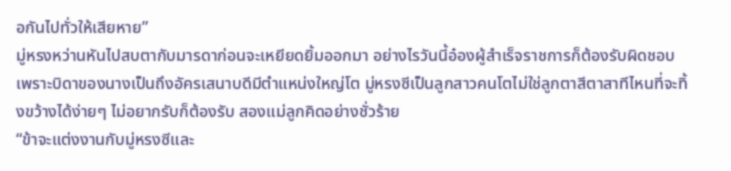อกันไปทั่วให้เสียหาย”
มู่หรงหว่านหันไปสบตากับมารดาก่อนจะเหยียดยิ้มออกมา อย่างไรวันนี้อ๋องผู้สำเร็จราชการก็ต้องรับผิดชอบ เพราะบิดาของนางเป็นถึงอัครเสนาบดีมีตำแหน่งใหญ่โต มู่หรงซีเป็นลูกสาวคนโตไม่ใช่ลูกตาสีตาสาทีไหนที่จะทิ้งขว้างได้ง่ายๆ ไม่อยากรับก็ต้องรับ สองแม่ลูกคิดอย่างชั่วร้าย
“ข้าจะแต่งงานกับมู่หรงซีและ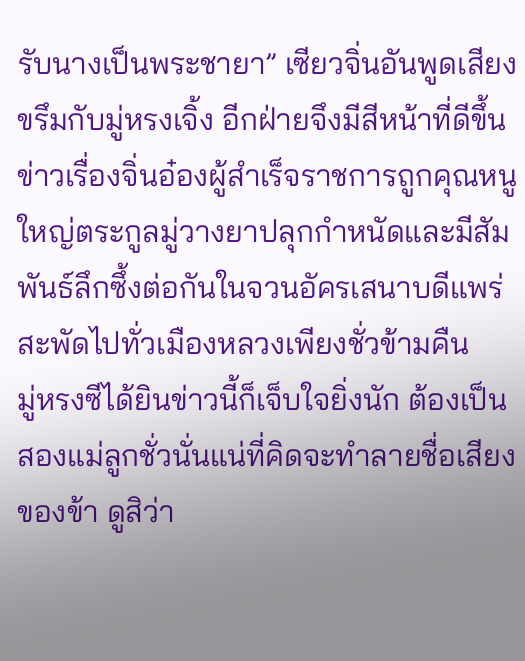รับนางเป็นพระชายา” เซียวจิ่นอันพูดเสียงขรึมกับมู่หรงเจิ้ง อีกฝ่ายจึงมีสีหน้าที่ดีขึ้น
ข่าวเรื่องจิ่นอ๋องผู้สำเร็จราชการถูกคุณหนูใหญ่ตระกูลมู่วางยาปลุกกำหนัดและมีสัมพันธ์ลึกซึ้งต่อกันในจวนอัครเสนาบดีแพร่สะพัดไปทั่วเมืองหลวงเพียงชั่วข้ามคืน
มู่หรงซีได้ยินข่าวนี้ก็เจ็บใจยิ่งนัก ต้องเป็นสองแม่ลูกชั่วนั่นแน่ที่คิดจะทำลายชื่อเสียงของข้า ดูสิว่า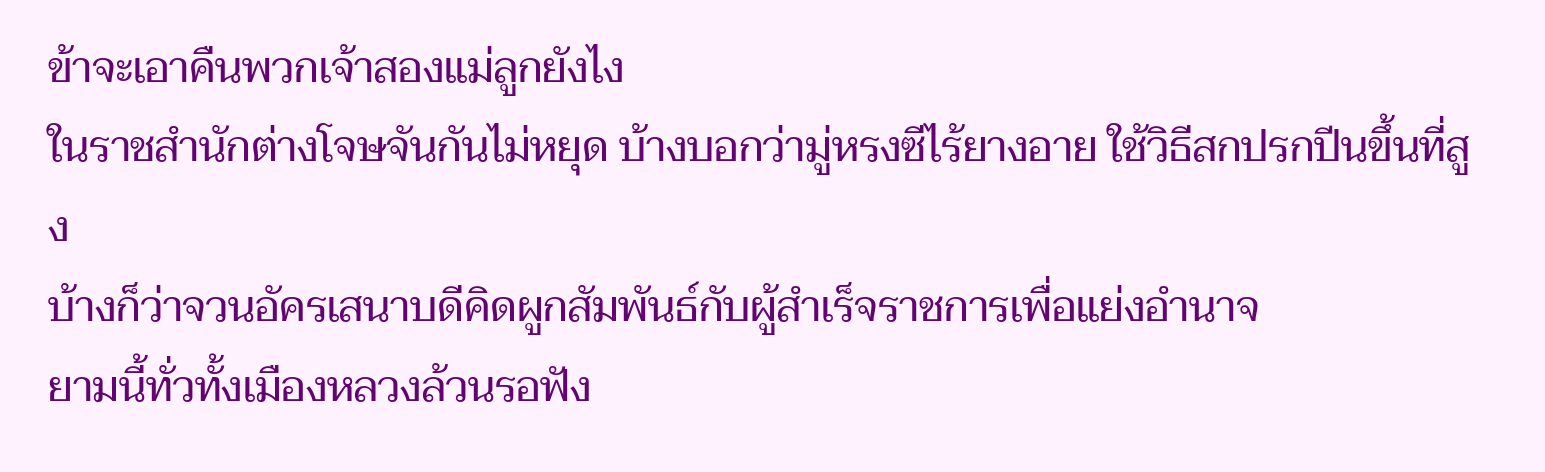ข้าจะเอาคืนพวกเจ้าสองแม่ลูกยังไง
ในราชสำนักต่างโจษจันกันไม่หยุด บ้างบอกว่ามู่หรงซีไร้ยางอาย ใช้วิธีสกปรกปีนขึ้นที่สูง
บ้างก็ว่าจวนอัครเสนาบดีคิดผูกสัมพันธ์กับผู้สำเร็จราชการเพื่อแย่งอำนาจ
ยามนี้ทั่วทั้งเมืองหลวงล้วนรอฟัง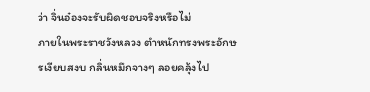ว่า จิ่นอ๋องจะรับผิดชอบจริงหรือไม่
ภายในพระราชวังหลวง ตำหนักทรงพระอักษรเงียบสงบ กลิ่นหมึกจางๆ ลอยคลุ้งไป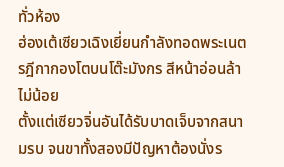ทั่วห้อง
ฮ่องเต้เซียวเฉิงเยี่ยนกำลังทอดพระเนตรฎีกากองโตบนโต๊ะมังกร สีหน้าอ่อนล้าไม่น้อย
ตั้งแต่เซียวจิ่นอันได้รับบาดเจ็บจากสนามรบ จนขาทั้งสองมีปัญหาต้องนั่งร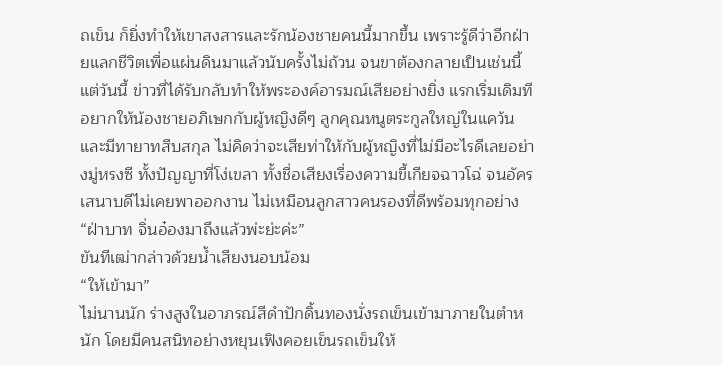ถเข็น ก็ยิ่งทำให้เขาสงสารและรักน้องชายคนนี้มากขึ้น เพราะรู้ดีว่าอีกฝ่ายแลกชีวิตเพื่อแผ่นดินมาแล้วนับครั้งไม่ถ้วน จนขาต้องกลายเป็นเช่นนี้
แต่วันนี้ ข่าวที่ได้รับกลับทำให้พระองค์อารมณ์เสียอย่างยิ่ง แรกเริ่มเดิมทีอยากให้น้องชายอภิเษกกับผู้หญิงดีๆ ลูกคุณหนูตระกูลใหญ่ในแคว้นและมีทายาทสืบสกุล ไม่คิดว่าจะเสียท่าให้กับผู้หญิงที่ไม่มีอะไรดีเลยอย่างมู่หรงซี ทั้งปัญญาที่โง่เขลา ทั้งชื่อเสียงเรื่องความขี้เกียจฉาวโฉ่ จนอัครเสนาบดีไม่เคยพาออกงาน ไม่เหมือนลูกสาวคนรองที่ดีพร้อมทุกอย่าง
“ฝ่าบาท จิ่นอ๋องมาถึงแล้วพ่ะย่ะค่ะ”
ขันทีเฒ่ากล่าวด้วยน้ำเสียงนอบน้อม
“ให้เข้ามา”
ไม่นานนัก ร่างสูงในอาภรณ์สีดำปักดิ้นทองนั่งรถเข็นเข้ามาภายในตำหนัก โดยมีคนสนิทอย่างหยุนเฟิงคอยเข็นรถเข็นให้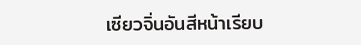เซียวจิ่นอันสีหน้าเรียบ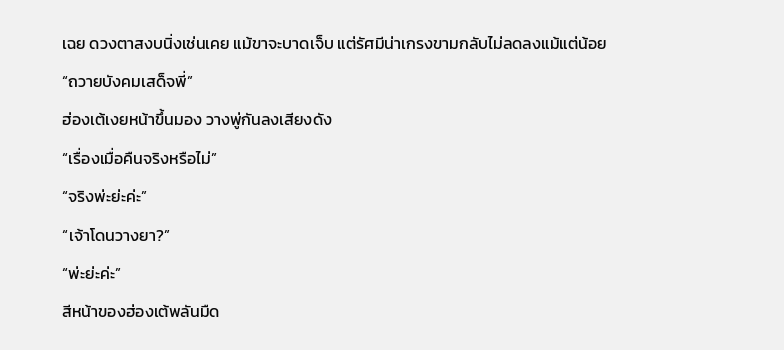เฉย ดวงตาสงบนิ่งเช่นเคย แม้ขาจะบาดเจ็บ แต่รัศมีน่าเกรงขามกลับไม่ลดลงแม้แต่น้อย
“ถวายบังคมเสด็จพี่”
ฮ่องเต้เงยหน้าขึ้นมอง วางพู่กันลงเสียงดัง
“เรื่องเมื่อคืนจริงหรือไม่”
“จริงพ่ะย่ะค่ะ”
“เจ้าโดนวางยา?”
“พ่ะย่ะค่ะ”
สีหน้าของฮ่องเต้พลันมืด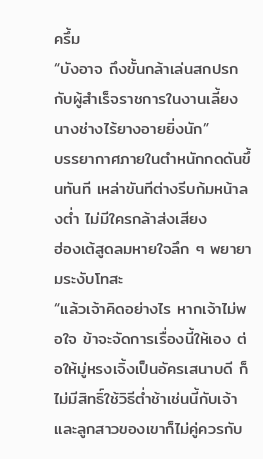ครึ้ม
“บังอาจ ถึงขั้นกล้าเล่นสกปรกกับผู้สำเร็จราชการในงานเลี้ยง นางช่างไร้ยางอายยิ่งนัก”
บรรยากาศภายในตำหนักกดดันขึ้นทันที เหล่าขันทีต่างรีบก้มหน้าลงต่ำ ไม่มีใครกล้าส่งเสียง
ฮ่องเต้สูดลมหายใจลึก ๆ พยายามระงับโทสะ
“แล้วเจ้าคิดอย่างไร หากเจ้าไม่พอใจ ข้าจะจัดการเรื่องนี้ให้เอง ต่อให้มู่หรงเจิ้งเป็นอัครเสนาบดี ก็ไม่มีสิทธิ์ใช้วิธีต่ำช้าเช่นนี้กับเจ้า และลูกสาวของเขาก็ไม่คู่ควรกับ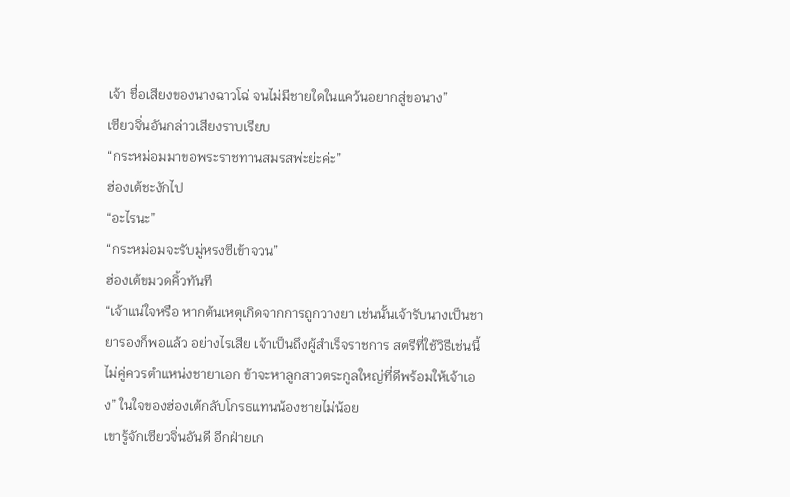เจ้า ชื่อเสียงของนางฉาวโฉ่ จนไม่มีชายใดในแคว้นอยากสู่ขอนาง”
เซียวจิ่นอันกล่าวเสียงราบเรียบ
“กระหม่อมมาขอพระราชทานสมรสพ่ะย่ะค่ะ”
ฮ่องเต้ชะงักไป
“อะไรนะ”
“กระหม่อมจะรับมู่หรงซีเข้าจวน”
ฮ่องเต้ขมวดคิ้วทันที
“เจ้าแน่ใจหรือ หากต้นเหตุเกิดจากการถูกวางยา เช่นนั้นเจ้ารับนางเป็นชายารองก็พอแล้ว อย่างไรเสีย เจ้าเป็นถึงผู้สำเร็จราชการ สตรีที่ใช้วิธีเช่นนี้ ไม่คู่ควรตำแหน่งชายาเอก ข้าจะหาลูกสาวตระกูลใหญ่ที่ดีพร้อมให้เจ้าเอง” ในใจของฮ่องเต้กลับโกรธแทนน้องชายไม่น้อย
เขารู้จักเซียวจิ่นอันดี อีกฝ่ายเก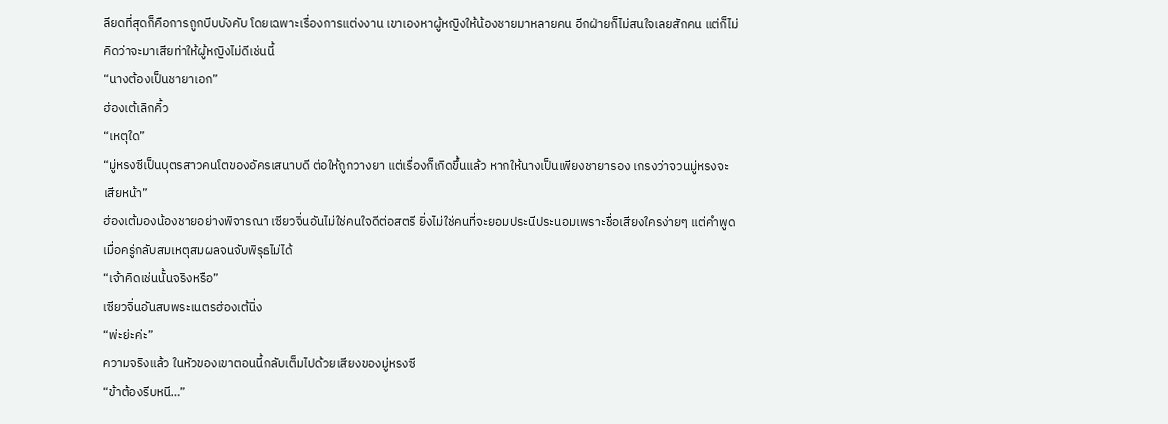ลียดที่สุดก็คือการถูกบีบบังคับ โดยเฉพาะเรื่องการแต่งงาน เขาเองหาผู้หญิงให้น้องชายมาหลายคน อีกฝ่ายก็ไม่สนใจเลยสักคน แต่ก็ไม่คิดว่าจะมาเสียท่าให้ผู้หญิงไม่ดีเช่นนี้
“นางต้องเป็นชายาเอก”
ฮ่องเต้เลิกคิ้ว
“เหตุใด”
“มู่หรงซีเป็นบุตรสาวคนโตของอัครเสนาบดี ต่อให้ถูกวางยา แต่เรื่องก็เกิดขึ้นแล้ว หากให้นางเป็นเพียงชายารอง เกรงว่าจวนมู่หรงจะเสียหน้า”
ฮ่องเต้มองน้องชายอย่างพิจารณา เซียวจิ่นอันไม่ใช่คนใจดีต่อสตรี ยิ่งไม่ใช่คนที่จะยอมประนีประนอมเพราะชื่อเสียงใครง่ายๆ แต่คำพูดเมื่อครู่กลับสมเหตุสมผลจนจับพิรุธไม่ได้
“เจ้าคิดเช่นนั้นจริงหรือ”
เซียวจิ่นอันสบพระเนตรฮ่องเต้นิ่ง
“พ่ะย่ะค่ะ”
ความจริงแล้ว ในหัวของเขาตอนนี้กลับเต็มไปด้วยเสียงของมู่หรงซี
“ข้าต้องรีบหนี…”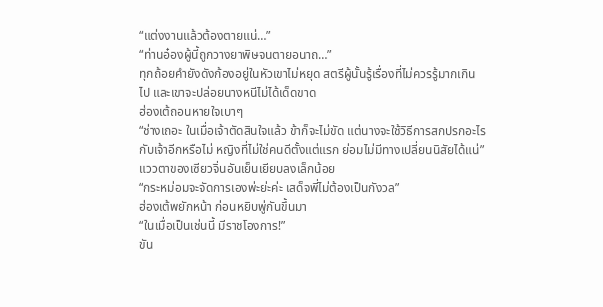“แต่งงานแล้วต้องตายแน่…”
“ท่านอ๋องผู้นี้ถูกวางยาพิษจนตายอนาถ…”
ทุกถ้อยคำยังดังก้องอยู่ในหัวเขาไม่หยุด สตรีผู้นั้นรู้เรื่องที่ไม่ควรรู้มากเกินไป และเขาจะปล่อยนางหนีไม่ได้เด็ดขาด
ฮ่องเต้ถอนหายใจเบาๆ
“ช่างเถอะ ในเมื่อเจ้าตัดสินใจแล้ว ข้าก็จะไม่ขัด แต่นางจะใช้วิธีการสกปรกอะไรกับเจ้าอีกหรือไม่ หญิงที่ไม่ใช่คนดีตั้งแต่แรก ย่อมไม่มีทางเปลี่ยนนิสัยได้แน่”
แววตาของเซียวจิ่นอันเย็นเยียบลงเล็กน้อย
“กระหม่อมจะจัดการเองพ่ะย่ะค่ะ เสด็จพี่ไม่ต้องเป็นกังวล”
ฮ่องเต้พยักหน้า ก่อนหยิบพู่กันขึ้นมา
“ในเมื่อเป็นเช่นนี้ มีราชโองการ!”
ขัน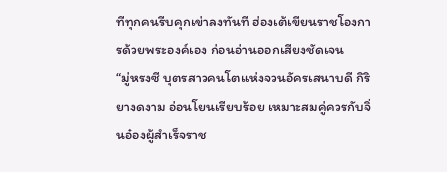ทีทุกคนรีบคุกเข่าลงทันที ฮ่องเต้เขียนราชโองการด้วยพระองค์เอง ก่อนอ่านออกเสียงชัดเจน
“มู่หรงซี บุตรสาวคนโตแห่งจวนอัครเสนาบดี กิริยางดงาม อ่อนโยนเรียบร้อย เหมาะสมคู่ควรกับจิ่นอ๋องผู้สำเร็จราช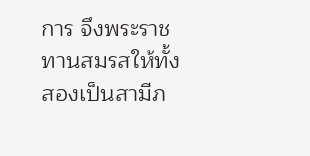การ จึงพระราชทานสมรสให้ทั้งสองเป็นสามีภ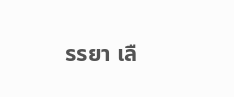รรยา เลื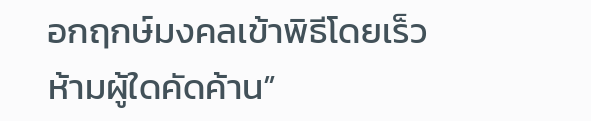อกฤกษ์มงคลเข้าพิธีโดยเร็ว ห้ามผู้ใดคัดค้าน”